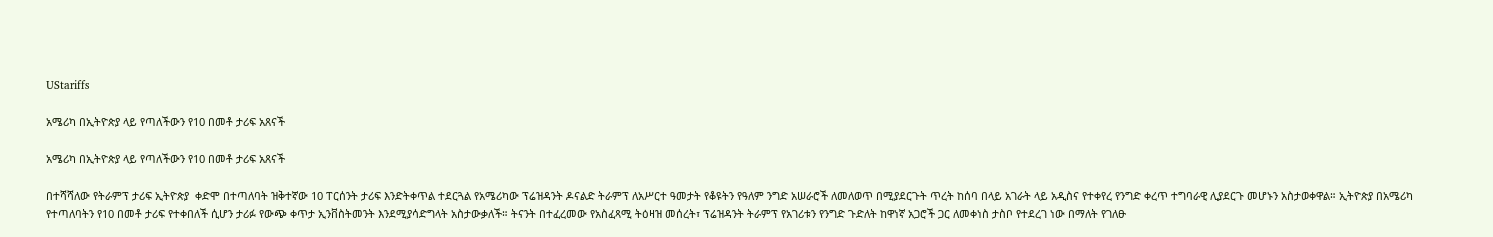UStariffs

አሜሪካ በኢትዮጵያ ላይ የጣለችውን የ10 በመቶ ታሪፍ አጸናች

አሜሪካ በኢትዮጵያ ላይ የጣለችውን የ10 በመቶ ታሪፍ አጸናች

በተሻሻለው የትራምፕ ታሪፍ ኢትዮጵያ  ቀድሞ በተጣለባት ዝቅተኛው 10 ፐርሰንት ታሪፍ እንድትቀጥል ተደርጓል የአሜሪካው ፕሬዝዳንት ዶናልድ ትራምፕ ለአሥርተ ዓመታት የቆዩትን የዓለም ንግድ አሠራሮች ለመለወጥ በሚያደርጉት ጥረት ከሰባ በላይ አገራት ላይ አዲስና የተቀየረ የንግድ ቀረጥ ተግባራዊ ሊያደርጉ መሆኑን አስታወቀዋል። ኢትዮጵያ በአሜሪካ የተጣለባትን የ10 በመቶ ታሪፍ የተቀበለች ሲሆን ታሪፉ የውጭ ቀጥታ ኢንቨስትመንት እንደሚያሳድግላት አስታውቃለች። ትናንት በተፈረመው የአስፈጻሚ ትዕዛዝ መሰረት፣ ፕሬዝዳንት ትራምፕ የአገሪቱን የንግድ ጉድለት ከዋነኛ አጋሮች ጋር ለመቀነስ ታስቦ የተደረገ ነው በማለት የገለፁ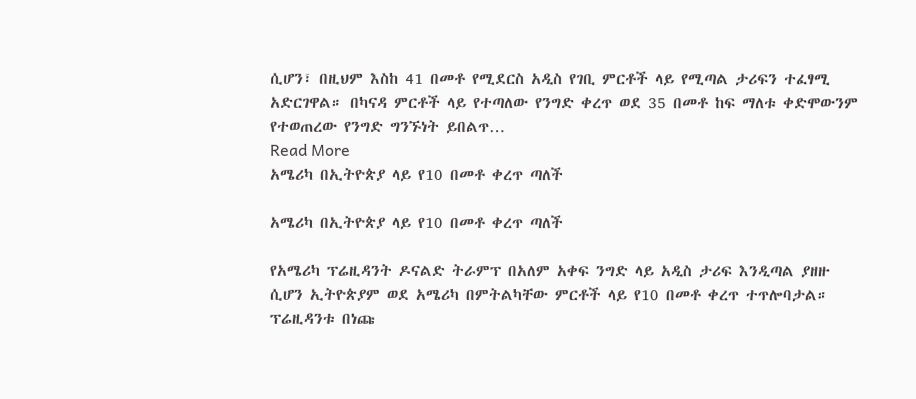ሲሆን፣ በዚህም እስከ 41 በመቶ የሚደርስ አዲስ የገቢ ምርቶች ላይ የሚጣል ታሪፍን ተፈፃሚ አድርገዋል። በካናዳ ምርቶች ላይ የተጣለው የንግድ ቀረጥ ወደ 35 በመቶ ከፍ ማለቱ ቀድሞውንም የተወጠረው የንግድ ግንኙነት ይበልጥ…
Read More
አሜሪካ በኢትዮጵያ ላይ የ10 በመቶ ቀረጥ ጣለች

አሜሪካ በኢትዮጵያ ላይ የ10 በመቶ ቀረጥ ጣለች

የአሜሪካ ፕሬዚዳንት ዶናልድ ትራምፕ በአለም አቀፍ ንግድ ላይ አዲስ ታሪፍ እንዲጣል ያዘዙ ሲሆን ኢትዮጵያም ወደ አሜሪካ በምትልካቸው ምርቶች ላይ የ10 በመቶ ቀረጥ ተጥሎባታል። ፕሬዚዳንቱ በነጩ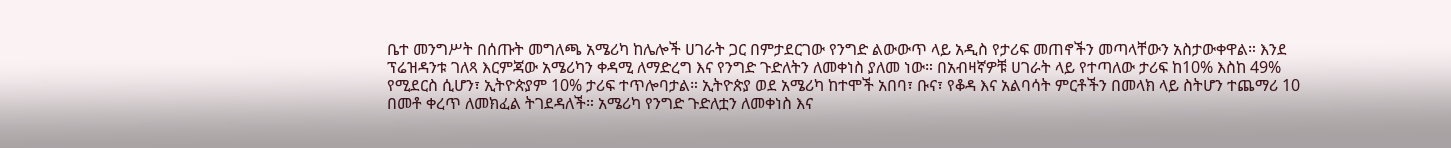ቤተ መንግሥት በሰጡት መግለጫ አሜሪካ ከሌሎች ሀገራት ጋር በምታደርገው የንግድ ልውውጥ ላይ አዲስ የታሪፍ መጠኖችን መጣላቸውን አስታውቀዋል። እንደ ፕሬዝዳንቱ ገለጻ እርምጃው አሜሪካን ቀዳሚ ለማድረግ እና የንግድ ጉድለትን ለመቀነስ ያለመ ነው። በአብዛኛዎቹ ሀገራት ላይ የተጣለው ታሪፍ ከ10% እስከ 49% የሚደርስ ሲሆን፣ ኢትዮጵያም 10% ታሪፍ ተጥሎባታል። ኢትዮጵያ ወደ አሜሪካ ከተሞች አበባ፣ ቡና፣ የቆዳ እና አልባሳት ምርቶችን በመላክ ላይ ስትሆን ተጨማሪ 10 በመቶ ቀረጥ ለመክፈል ትገደዳለች። አሜሪካ የንግድ ጉድለቷን ለመቀነስ እና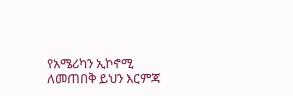የአሜሪካን ኢኮኖሚ ለመጠበቅ ይህን እርምጃ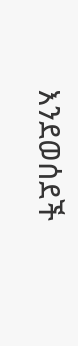እንደወሰደች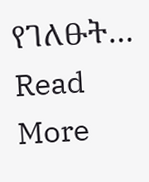የገለፁት…
Read More